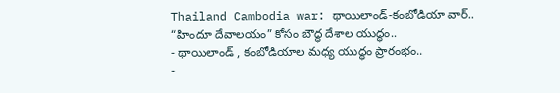Thailand Cambodia war: థాయిలాండ్-కంబోడియా వార్.. “హిందూ దేవాలయం” కోసం బౌద్ధ దేశాల యుద్ధం..
- థాయిలాండ్ , కంబోడియాల మధ్య యుద్ధం ప్రారంభం..
-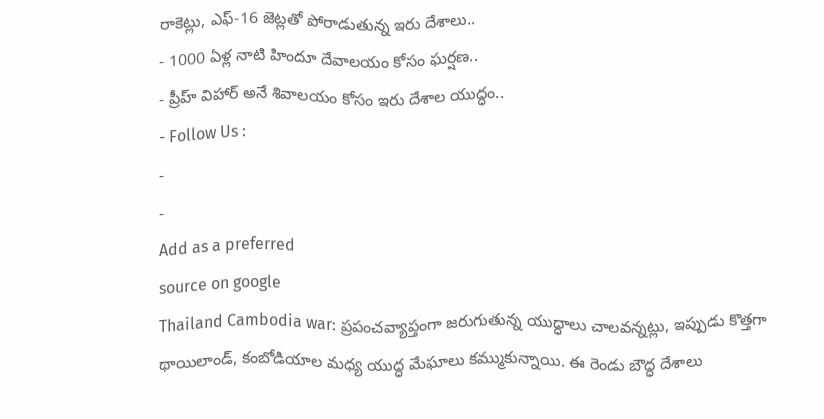రాకెట్లు, ఎఫ్-16 జెట్లతో పోరాడుతున్న ఇరు దేశాలు..
- 1000 ఏళ్ల నాటి హిందూ దేవాలయం కోసం ఘర్షణ..
- ప్రీహ్ విహార్ అనే శివాలయం కోసం ఇరు దేశాల యుద్ధం..
- Follow Us :
-
-
Add as a preferred
source on google
Thailand Cambodia war: ప్రపంచవ్యాప్తంగా జరుగుతున్న యుద్ధాలు చాలవన్నట్లు, ఇప్పుడు కొత్తగా థాయిలాండ్, కంబోడియాల మధ్య యుద్ధ మేఘాలు కమ్ముకున్నాయి. ఈ రెండు బౌద్ధ దేశాలు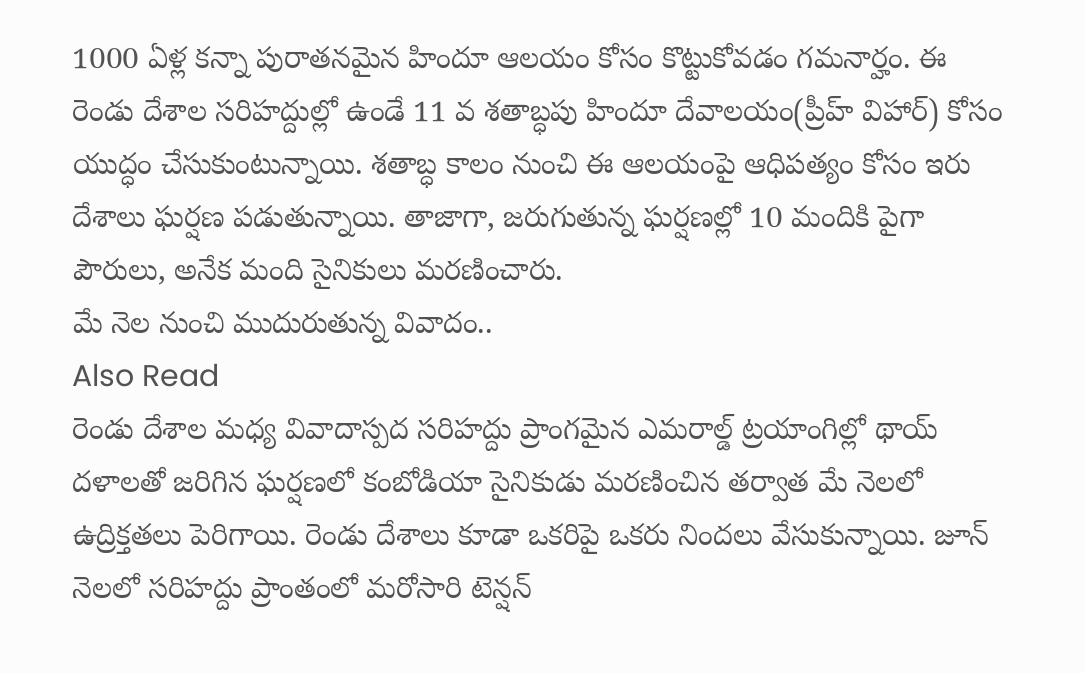1000 ఏళ్ల కన్నా పురాతనమైన హిందూ ఆలయం కోసం కొట్టుకోవడం గమనార్హం. ఈ రెండు దేశాల సరిహద్దుల్లో ఉండే 11 వ శతాబ్ధపు హిందూ దేవాలయం(ప్రీహ్ విహార్) కోసం యుద్ధం చేసుకుంటున్నాయి. శతాబ్ధ కాలం నుంచి ఈ ఆలయంపై ఆధిపత్యం కోసం ఇరు దేశాలు ఘర్షణ పడుతున్నాయి. తాజాగా, జరుగుతున్న ఘర్షణల్లో 10 మందికి పైగా పౌరులు, అనేక మంది సైనికులు మరణించారు.
మే నెల నుంచి ముదురుతున్న వివాదం..
Also Read
రెండు దేశాల మధ్య వివాదాస్పద సరిహద్దు ప్రాంగమైన ఎమరాల్డ్ ట్రయాంగిల్లో థాయ్ దళాలతో జరిగిన ఘర్షణలో కంబోడియా సైనికుడు మరణించిన తర్వాత మే నెలలో ఉద్రిక్తతలు పెరిగాయి. రెండు దేశాలు కూడా ఒకరిపై ఒకరు నిందలు వేసుకున్నాయి. జూన్ నెలలో సరిహద్దు ప్రాంతంలో మరోసారి టెన్షన్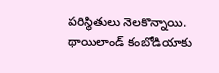పరిస్థితులు నెలకొన్నాయి. థాయిలాండ్ కంబోడియాకు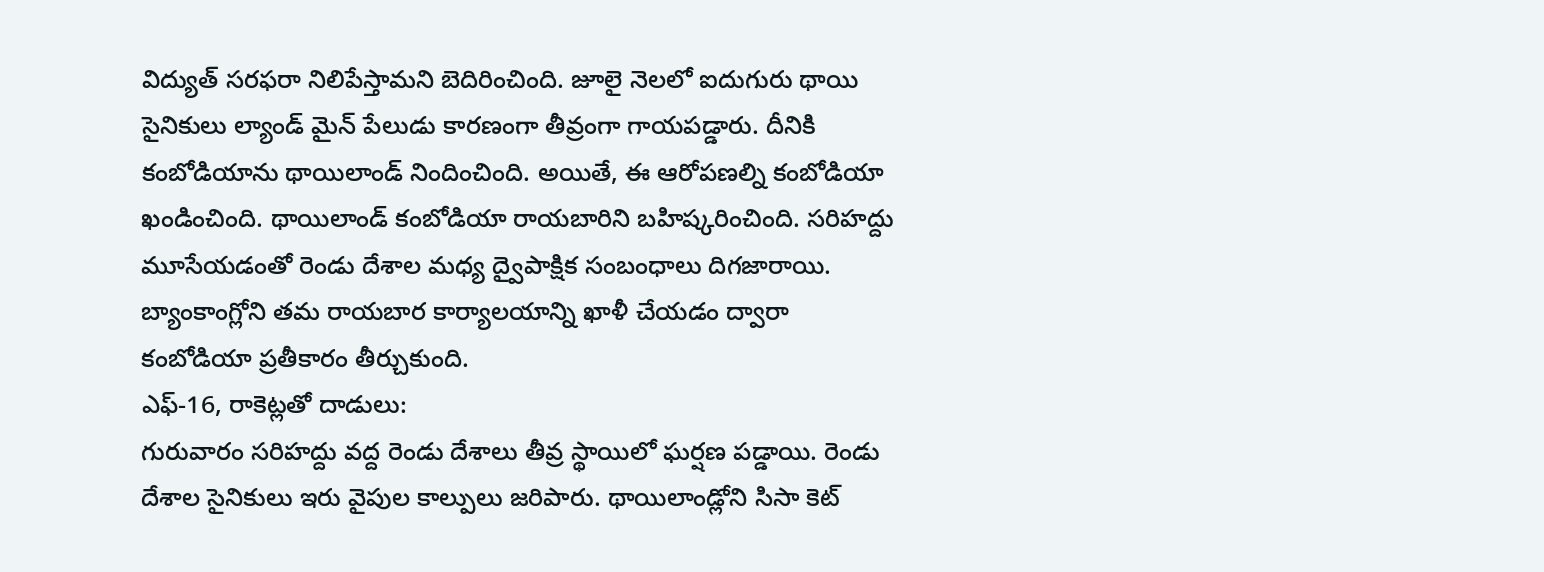విద్యుత్ సరఫరా నిలిపేస్తామని బెదిరించింది. జూలై నెలలో ఐదుగురు థాయి సైనికులు ల్యాండ్ మైన్ పేలుడు కారణంగా తీవ్రంగా గాయపడ్డారు. దీనికి కంబోడియాను థాయిలాండ్ నిందించింది. అయితే, ఈ ఆరోపణల్ని కంబోడియా ఖండించింది. థాయిలాండ్ కంబోడియా రాయబారిని బహిష్కరించింది. సరిహద్దు మూసేయడంతో రెండు దేశాల మధ్య ద్వైపాక్షిక సంబంధాలు దిగజారాయి. బ్యాంకాంగ్లోని తమ రాయబార కార్యాలయాన్ని ఖాళీ చేయడం ద్వారా కంబోడియా ప్రతీకారం తీర్చుకుంది.
ఎఫ్-16, రాకెట్లతో దాడులు:
గురువారం సరిహద్దు వద్ద రెండు దేశాలు తీవ్ర స్థాయిలో ఘర్షణ పడ్డాయి. రెండు దేశాల సైనికులు ఇరు వైపుల కాల్పులు జరిపారు. థాయిలాండ్లోని సిసా కెట్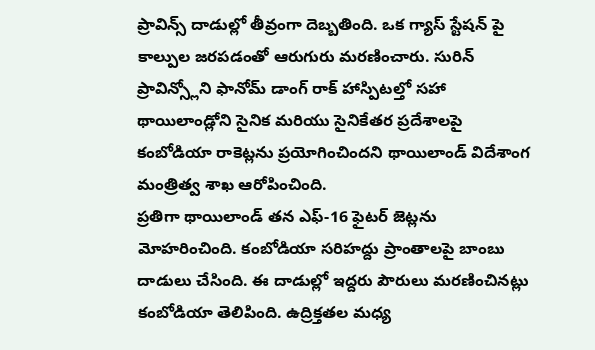ప్రావిన్స్ దాడుల్లో తీవ్రంగా దెబ్బతింది. ఒక గ్యాస్ స్టేషన్ పై కాల్పుల జరపడంతో ఆరుగురు మరణించారు. సురిన్ ప్రావిన్స్లోని ఫానోమ్ డాంగ్ రాక్ హాస్పిటల్తో సహా థాయిలాండ్లోని సైనిక మరియు సైనికేతర ప్రదేశాలపై కంబోడియా రాకెట్లను ప్రయోగించిందని థాయిలాండ్ విదేశాంగ మంత్రిత్వ శాఖ ఆరోపించింది.
ప్రతిగా థాయిలాండ్ తన ఎఫ్-16 ఫైటర్ జెట్లను మోహరించింది. కంబోడియా సరిహద్దు ప్రాంతాలపై బాంబు దాడులు చేసింది. ఈ దాడుల్లో ఇద్దరు పౌరులు మరణించినట్లు కంబోడియా తెలిపింది. ఉద్రిక్తతల మధ్య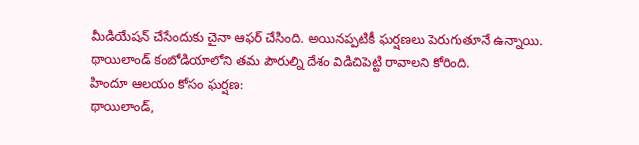మీడియేషన్ చేసేందుకు చైనా ఆఫర్ చేసింది. అయినప్పటికీ ఘర్షణలు పెరుగుతూనే ఉన్నాయి. థాయిలాండ్ కంబోడియాలోని తమ పౌరుల్ని దేశం విడిచిపెట్టి రావాలని కోరింది.
హిందూ ఆలయం కోసం ఘర్షణ:
థాయిలాండ్,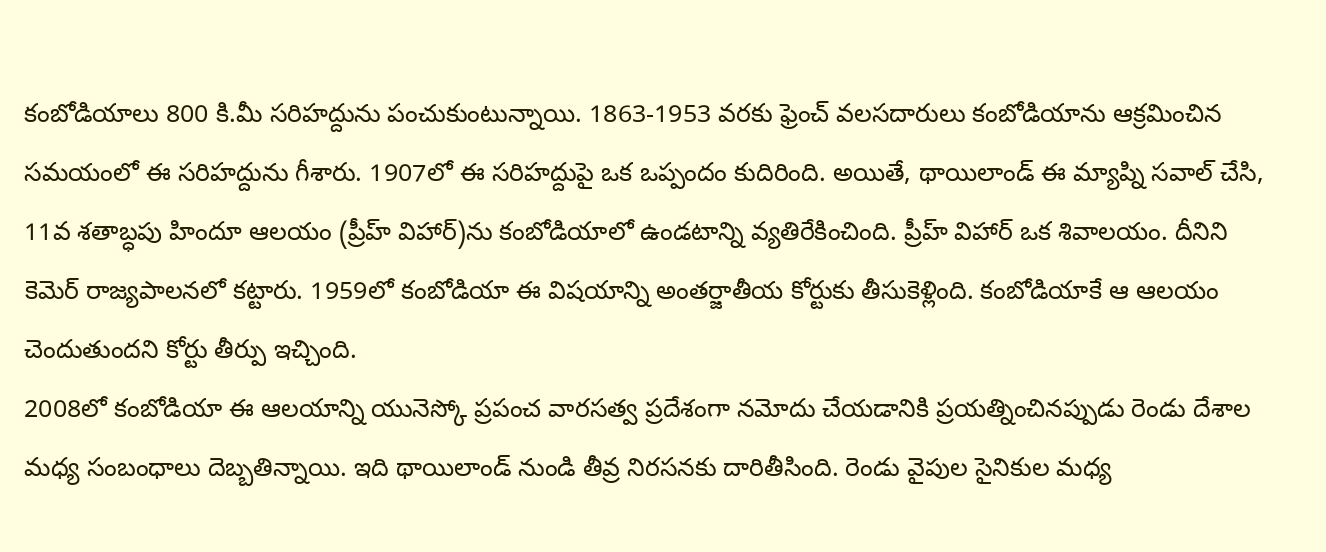కంబోడియాలు 800 కి.మీ సరిహద్దును పంచుకుంటున్నాయి. 1863-1953 వరకు ఫ్రెంచ్ వలసదారులు కంబోడియాను ఆక్రమించిన సమయంలో ఈ సరిహద్దును గీశారు. 1907లో ఈ సరిహద్దుపై ఒక ఒప్పందం కుదిరింది. అయితే, థాయిలాండ్ ఈ మ్యాప్ని సవాల్ చేసి, 11వ శతాబ్ధపు హిందూ ఆలయం (ప్రీహ్ విహార్)ను కంబోడియాలో ఉండటాన్ని వ్యతిరేకించింది. ప్రీహ్ విహార్ ఒక శివాలయం. దీనిని కెమెర్ రాజ్యపాలనలో కట్టారు. 1959లో కంబోడియా ఈ విషయాన్ని అంతర్జాతీయ కోర్టుకు తీసుకెళ్లింది. కంబోడియాకే ఆ ఆలయం చెందుతుందని కోర్టు తీర్పు ఇచ్చింది.
2008లో కంబోడియా ఈ ఆలయాన్ని యునెస్కో ప్రపంచ వారసత్వ ప్రదేశంగా నమోదు చేయడానికి ప్రయత్నించినప్పుడు రెండు దేశాల మధ్య సంబంధాలు దెబ్బతిన్నాయి. ఇది థాయిలాండ్ నుండి తీవ్ర నిరసనకు దారితీసింది. రెండు వైపుల సైనికుల మధ్య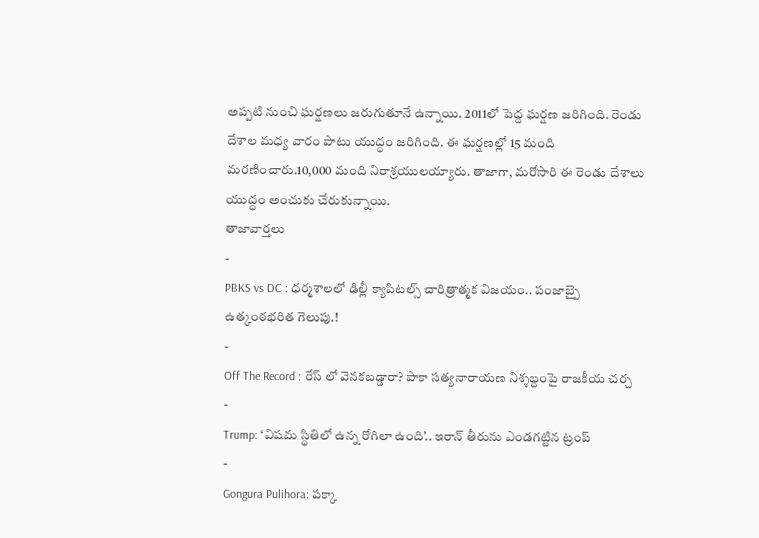అప్పటి నుంచి ఘర్షణలు జరుగుతూనే ఉన్నాయి. 2011లో పెద్ద ఘర్షణ జరిగింది. రెండు దేశాల మధ్య వారం పాటు యుద్ధం జరిగింది. ఈ ఘర్షణల్లో 15 మంది మరణించారు.10,000 మంది నిరాశ్రయులయ్యారు. తాజాగా, మరోసారి ఈ రెండు దేశాలు యుద్ధం అంచుకు చేరుకున్నాయి.
తాజావార్తలు
-
PBKS vs DC : ధర్మశాలలో ఢిల్లీ క్యాపిటల్స్ చారిత్రాత్మక విజయం.. పంజాబ్పై ఉత్కంఠభరిత గెలుపు.!
-
Off The Record : రేస్ లో వెనకబడ్డారా? పాకా సత్యనారాయణ నిశ్శబ్దంపై రాజకీయ చర్చ
-
Trump: ‘విషమ స్థితిలో ఉన్న రోగిలా ఉంది’.. ఇరాన్ తీరును ఎండగట్టిన ట్రంప్
-
Gongura Pulihora: పక్కా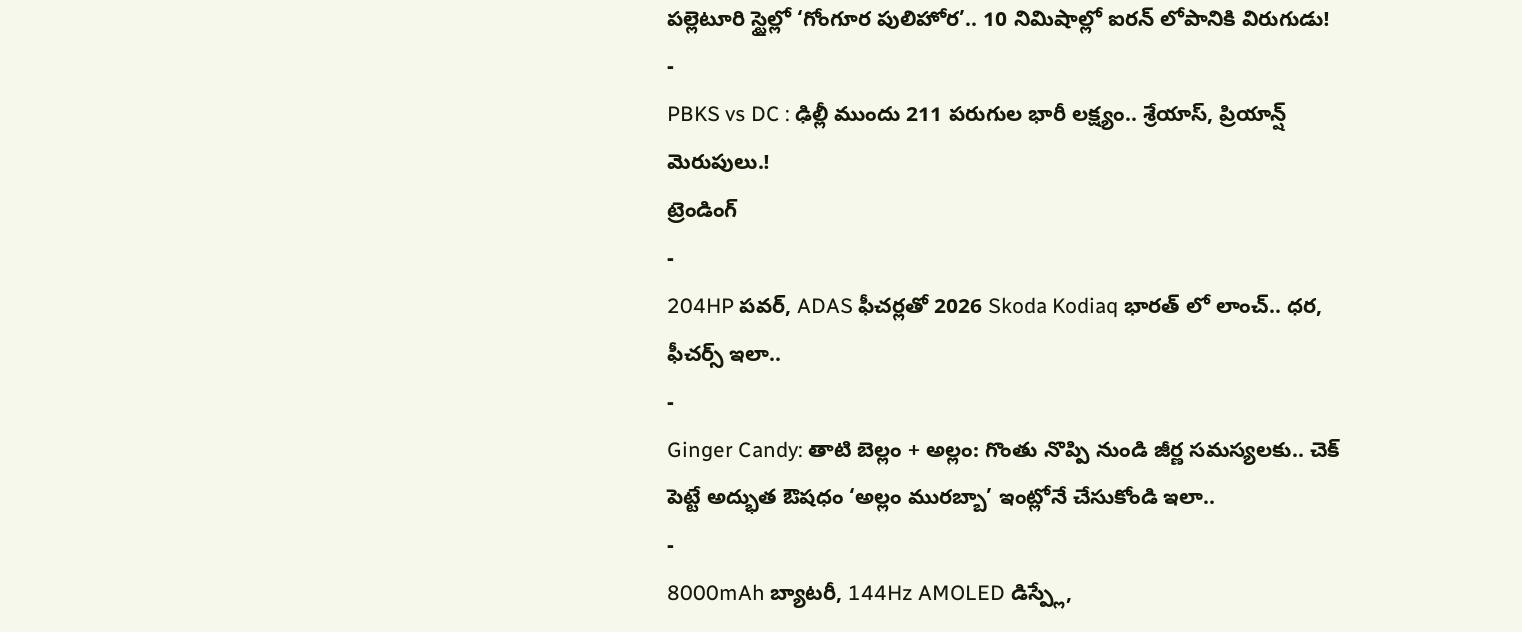పల్లెటూరి స్టైల్లో ‘గోంగూర పులిహోర’.. 10 నిమిషాల్లో ఐరన్ లోపానికి విరుగుడు!
-
PBKS vs DC : ఢిల్లీ ముందు 211 పరుగుల భారీ లక్ష్యం.. శ్రేయాస్, ప్రియాన్ష్ మెరుపులు.!
ట్రెండింగ్
-
204HP పవర్, ADAS ఫీచర్లతో 2026 Skoda Kodiaq భారత్ లో లాంచ్.. ధర, ఫీచర్స్ ఇలా..
-
Ginger Candy: తాటి బెల్లం + అల్లం: గొంతు నొప్పి నుండి జీర్ణ సమస్యలకు.. చెక్ పెట్టే అద్భుత ఔషధం ‘అల్లం మురబ్బా’ ఇంట్లోనే చేసుకోండి ఇలా..
-
8000mAh బ్యాటరీ, 144Hz AMOLED డిస్ప్లే,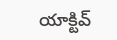యాక్టివ్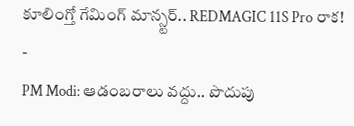కూలింగ్తో గేమింగ్ మాన్స్టర్.. REDMAGIC 11S Pro రాక!
-
PM Modi: ఆడంబరాలు వద్దు.. పొదుపు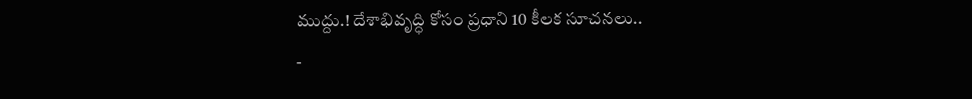ముద్దు.! దేశాభివృద్ధి కోసం ప్రధాని 10 కీలక సూచనలు..
-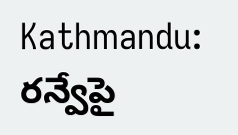Kathmandu: రన్వేపై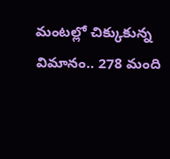మంటల్లో చిక్కుకున్న విమానం.. 278 మంది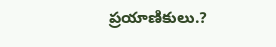ప్రయాణికులు.?